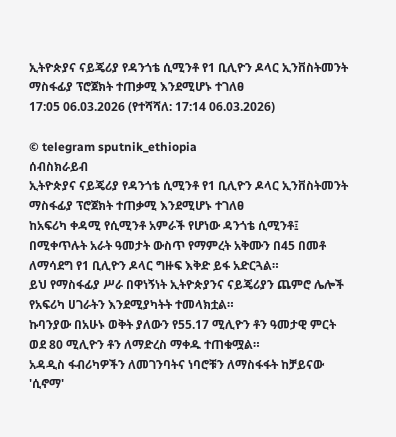ኢትዮጵያና ናይጄሪያ የዳንጎቴ ሲሚንቶ የ1 ቢሊዮን ዶላር ኢንቨስትመንት ማስፋፊያ ፕሮጀክት ተጠቃሚ እንደሚሆኑ ተገለፀ
17:05 06.03.2026 (የተሻሻለ: 17:14 06.03.2026)

© telegram sputnik_ethiopia
ሰብስክራይብ
ኢትዮጵያና ናይጄሪያ የዳንጎቴ ሲሚንቶ የ1 ቢሊዮን ዶላር ኢንቨስትመንት ማስፋፊያ ፕሮጀክት ተጠቃሚ እንደሚሆኑ ተገለፀ
ከአፍሪካ ቀዳሚ የሲሚንቶ አምራች የሆነው ዳንጎቴ ሲሚንቶ፤ በሚቀጥሉት አራት ዓመታት ውስጥ የማምረት አቅሙን በ45 በመቶ ለማሳደግ የ1 ቢሊዮን ዶላር ግዙፍ እቅድ ይፋ አድርጓል።
ይህ የማስፋፊያ ሥራ በዋነኝነት ኢትዮጵያንና ናይጄሪያን ጨምሮ ሌሎች የአፍሪካ ሀገራትን እንደሚያካትት ተመላክቷል።
ኩባንያው በአሁኑ ወቅት ያለውን የ55.17 ሚሊዮን ቶን ዓመታዊ ምርት ወደ 80 ሚሊዮን ቶን ለማድረስ ማቀዱ ተጠቁሟል።
አዳዲስ ፋብሪካዎችን ለመገንባትና ነባሮቹን ለማስፋፋት ከቻይናው 'ሲኖማ'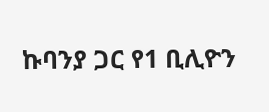ኩባንያ ጋር የ1 ቢሊዮን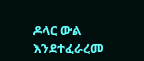ዶላር ውል እንደተፈራረመ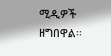ሚዲዎች ዘግበዋል፡፡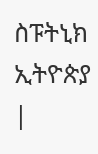ስፑትኒክ ኢትዮጵያ |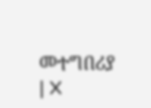መተግበሪያ | X